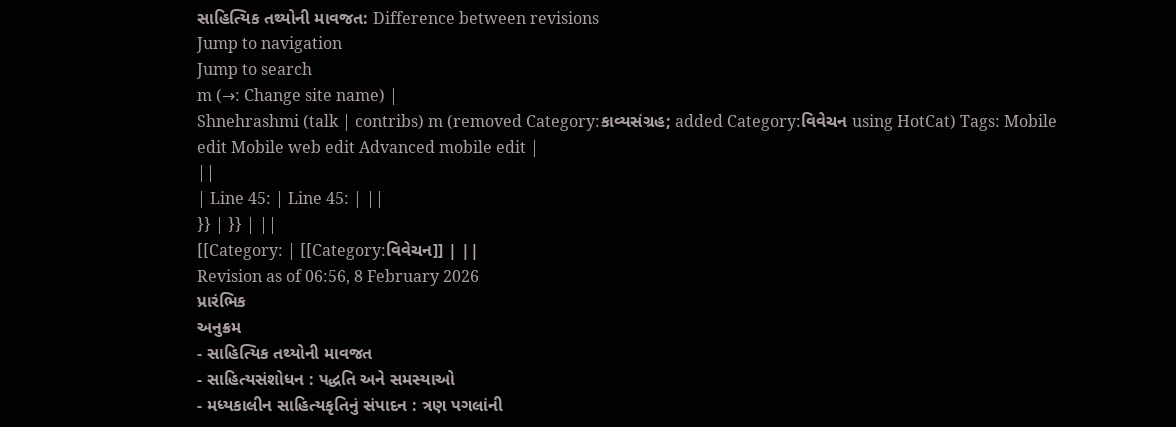સાહિત્યિક તથ્યોની માવજત: Difference between revisions
Jump to navigation
Jump to search
m (→: Change site name) |
Shnehrashmi (talk | contribs) m (removed Category:કાવ્યસંગ્રહ; added Category:વિવેચન using HotCat) Tags: Mobile edit Mobile web edit Advanced mobile edit |
||
| Line 45: | Line 45: | ||
}} | }} | ||
[[Category: | [[Category:વિવેચન]] | ||
Revision as of 06:56, 8 February 2026
પ્રારંભિક
અનુક્રમ
- સાહિત્યિક તથ્યોની માવજત
- સાહિત્યસંશોધન : પદ્ધતિ અને સમસ્યાઓ
- મધ્યકાલીન સાહિત્યકૃતિનું સંપાદન : ત્રણ પગલાંની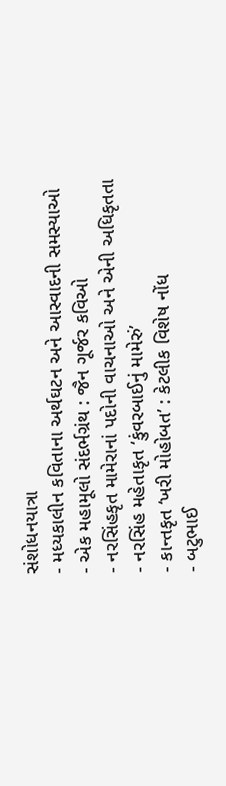સંશોધનયાત્રા
- મધ્યકાલીન કવિતાના અર્થઘટન અને આસ્વાદની સમસ્યાઓ
- એક મહામૂલો સંદર્ભગ્રંથ : જૈન ગૂર્જર કવિઓ
- નરસિંહકૃત મામેરાનાં પદોની વાચનાઓ અને એની અધિકૃતતા
- નરસિંહ મહેતાકૃત ‘કુંવરબાઈનું મામેરું’
- કાન્તકૃત ‘ખરી મોહોબત’ : કેટલીક વિશેષ નોંધ
- બટુભાઈ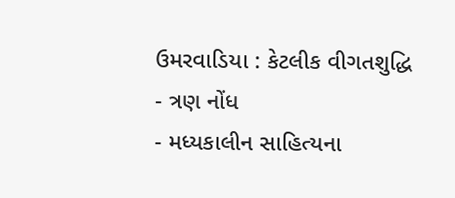ઉમરવાડિયા : કેટલીક વીગતશુદ્ધિ
- ત્રણ નોંધ
- મધ્યકાલીન સાહિત્યના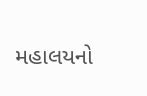મહાલયનો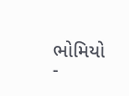ભોમિયો
-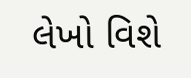લેખો વિશે